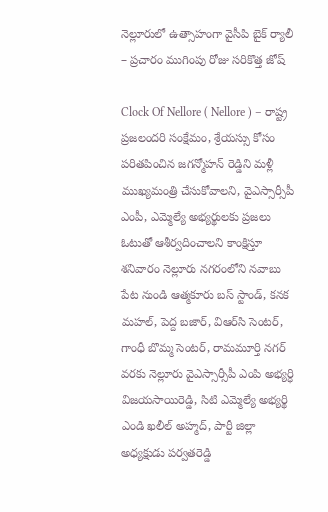నెల్లూరులో ఉత్సాహంగా వైసీపి బైక్ ర్యాలీ – ప్రచారం ముగింపు రోజు సరికొత్త జోష్

Clock Of Nellore ( Nellore ) – రాష్ట్ర ప్రజలందరి సంక్షేమం, శ్రేయస్సు కోసం పరితపించిన జగన్మోహన్ రెడ్డిని మళ్లీ ముఖ్యమంత్రి చేసుకోవాలని, వైఎస్సార్సీపీ ఎంపీ, ఎమ్మెల్యే అభ్యర్థులకు ప్రజలు ఓటుతో ఆశీర్వదించాలని కాంక్షిస్తూ శనివారం నెల్లూరు నగరంలోని నవాబు పేట నుండి ఆత్మకూరు బస్‌ స్టాండ్, కనక మహల్, పెద్ద బజార్, విఆర్‌సి సెంటర్, గాంధీ బొమ్మ సెంటర్, రామమూర్తి నగర్ వరకు నెల్లూరు వైఎస్సార్సీపీ ఎంపి అభ్యర్ధి విజయసాయిరెడ్డి, సిటి ఎమ్మెల్యే అభ్యర్థి ఎండి ఖలీల్ అహ్మద్, పార్టీ జిల్లా అధ్యక్షుడు పర్వతరెడ్డి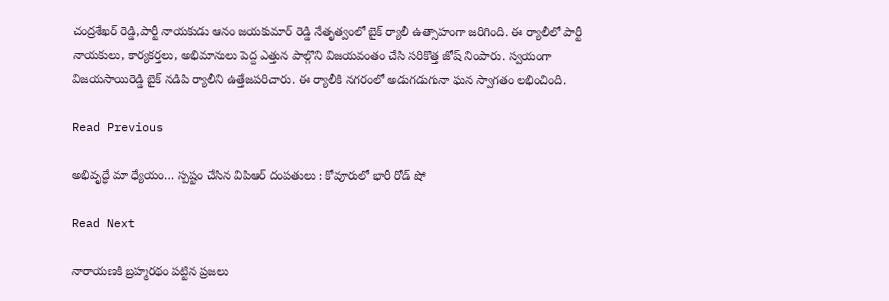చంద్రశేఖర్ రెడ్డి,పార్టీ నాయకుడు ఆనం జయకుమార్ రెడ్డి నేతృత్వంలో బైక్ ర్యాలీ ఉత్సాహంగా జరిగింది. ఈ ర్యాలీలో పార్టీ నాయకులు, కార్యకర్తలు, అభిమానులు పెద్ద ఎత్తున పాల్గొని విజయవంతం చేసి సరికొత్త జోష్ నింపారు. స్వయంగా విజయసాయిరెడ్డి బైక్ నడిపి ర్యాలీని ఉత్తేజపరిచారు. ఈ ర్యాలీకి నగరంలో అడుగడుగునా ఘన స్వాగతం లభించింది.

Read Previous

అభివృద్ధే మా ధ్యేయం… స్పష్టం చేసిన విపిఆర్ దంపతులు : కోవూరులో భారీ రోడ్ షో

Read Next

నారాయ‌ణ‌కి బ్ర‌హ్మ‌ర‌థం ప‌ట్టిన ప్ర‌జ‌లు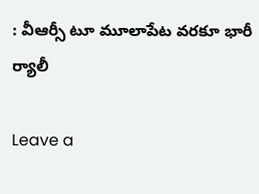: వీఆర్సీ టూ మూలాపేట వరకూ భారీ ర్యాలీ

Leave a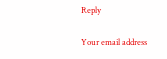Reply

Your email address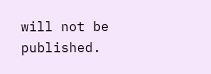will not be published.